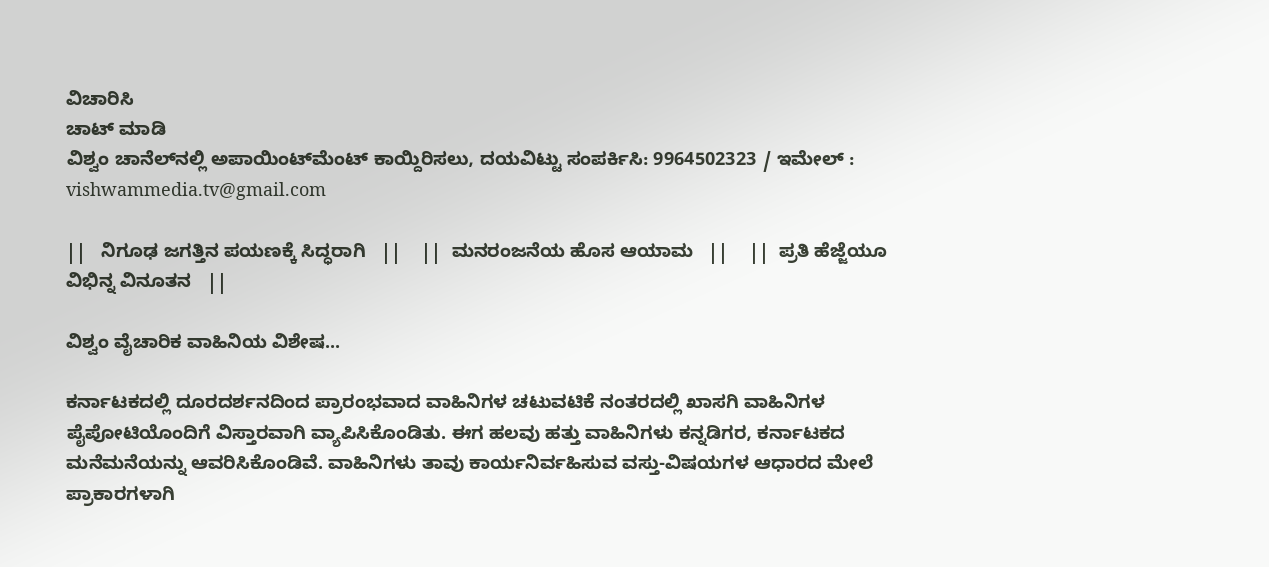ವಿಚಾರಿಸಿ
ಚಾಟ್ ಮಾಡಿ
ವಿಶ್ವಂ ಚಾನೆಲ್‌ನಲ್ಲಿ ಅಪಾಯಿಂಟ್‌ಮೆಂಟ್ ಕಾಯ್ದಿರಿಸಲು, ದಯವಿಟ್ಟು ಸಂಪರ್ಕಿಸಿ: 9964502323 / ಇಮೇಲ್ : vishwammedia.tv@gmail.com

||   ನಿಗೂಢ ಜಗತ್ತಿನ ಪಯಣಕ್ಕೆ ಸಿದ್ಧರಾಗಿ   ||    ||  ಮನರಂಜನೆಯ ಹೊಸ ಆಯಾಮ   ||    ||  ಪ್ರತಿ ಹೆಜ್ಜೆಯೂ ವಿಭಿನ್ನ ವಿನೂತನ   ||

ವಿಶ್ವಂ ವೈಚಾರಿಕ ವಾಹಿನಿಯ ವಿಶೇಷ...

ಕರ್ನಾಟಕದಲ್ಲಿ ದೂರದರ್ಶನದಿಂದ ಪ್ರಾರಂಭವಾದ ವಾಹಿನಿಗಳ ಚಟುವಟಿಕೆ ನಂತರದಲ್ಲಿ ಖಾಸಗಿ ವಾಹಿನಿಗಳ ಪೈಪೋಟಿಯೊಂದಿಗೆ ವಿಸ್ತಾರವಾಗಿ ವ್ಯಾಪಿಸಿಕೊಂಡಿತು. ಈಗ ಹಲವು ಹತ್ತು ವಾಹಿನಿಗಳು ಕನ್ನಡಿಗರ, ಕರ್ನಾಟಕದ ಮನೆಮನೆಯನ್ನು ಆವರಿಸಿಕೊಂಡಿವೆ. ವಾಹಿನಿಗಳು ತಾವು ಕಾರ್ಯನಿರ್ವಹಿಸುವ ವಸ್ತು-ವಿಷಯಗಳ ಆಧಾರದ ಮೇಲೆ ಪ್ರಾಕಾರಗಳಾಗಿ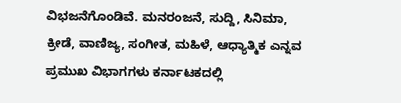ವಿಭಜನೆಗೊಂಡಿವೆ. ಮನರಂಜನೆ, ಸುದ್ದಿ, ಸಿನಿಮಾ, ಕ್ರೀಡೆ, ವಾಣಿಜ್ಯ, ಸಂಗೀತ, ಮಹಿಳೆ, ಆಧ್ಯಾತ್ಮಿಕ ಎನ್ನವ ಪ್ರಮುಖ ವಿಭಾಗಗಳು ಕರ್ನಾಟಕದಲ್ಲಿ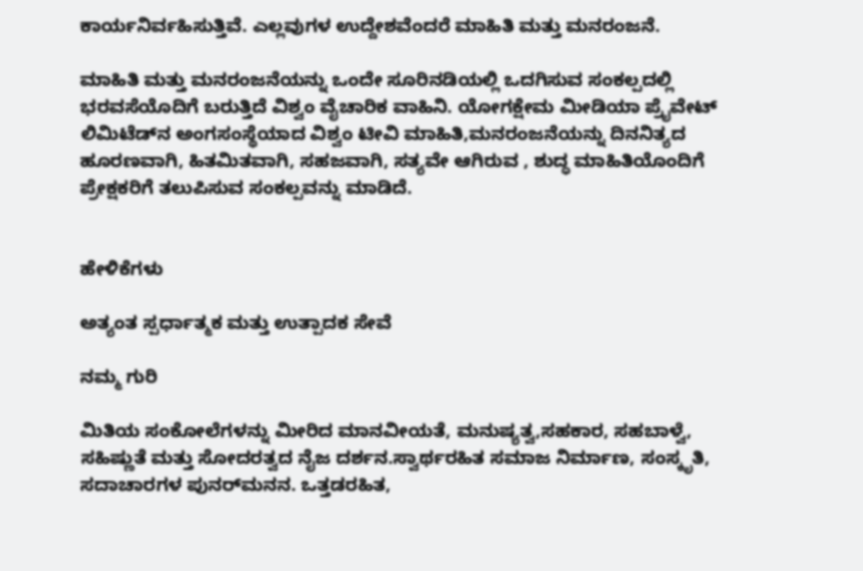ಕಾರ್ಯನಿರ್ವಹಿಸುತ್ತಿವೆ. ಎಲ್ಲವುಗಳ ಉದ್ದೇಶವೆಂದರೆ ಮಾಹಿತಿ ಮತ್ತು ಮನರಂಜನೆ.

ಮಾಹಿತಿ ಮತ್ತು ಮನರಂಜನೆಯನ್ನು ಒಂದೇ ಸೂರಿನಡಿಯಲ್ಲಿ ಒದಗಿಸುವ ಸಂಕಲ್ಪದಲ್ಲಿ ಭರವಸೆಯೊದಿಗೆ ಬರುತ್ತಿದೆ ವಿಶ್ವಂ ವೈಚಾರಿಕ ವಾಹಿನಿ. ಯೋಗಕ್ಷೇಮ ಮೀಡಿಯಾ ಪ್ರೈವೇಟ್‌ ಲಿಮಿಟೆಡ್‌ನ ಅಂಗಸಂಸ್ಥೆಯಾದ ವಿಶ್ವಂ ಟೀವಿ ಮಾಹಿತಿ,ಮನರಂಜನೆಯನ್ನು ದಿನನಿತ್ಯದ ಹೂರಣವಾಗಿ, ಹಿತಮಿತವಾಗಿ, ಸಹಜವಾಗಿ, ಸತ್ಯವೇ ಆಗಿರುವ , ಶುದ್ಧ ಮಾಹಿತಿಯೊಂದಿಗೆ ಪ್ರೇಕ್ಷಕರಿಗೆ ತಲುಪಿಸುವ ಸಂಕಲ್ಪವನ್ನು ಮಾಡಿದೆ.


ಹೇಳಿಕೆಗಳು

ಅತ್ಯಂತ ಸ್ಪರ್ಧಾತ್ಮಕ ಮತ್ತು ಉತ್ಪಾದಕ ಸೇವೆ

ನಮ್ಮ ಗುರಿ

ಮಿತಿಯ ಸಂಕೋಲೆಗಳನ್ನು ಮೀರಿದ ಮಾನವೀಯತೆ, ಮನುಷ್ಯತ್ವ,ಸಹಕಾರ, ಸಹಬಾಳ್ವೆ, ಸಹಿಷ್ಣುತೆ ಮತ್ತು ಸೋದರತ್ವದ ನೈಜ ದರ್ಶನ.ಸ್ವಾರ್ಥರಹಿತ ಸಮಾಜ ನಿರ್ಮಾಣ, ಸಂಸ್ಕೃತಿ, ಸದಾಚಾರಗಳ ಪುನರ್‌ಮನನ. ಒತ್ತಡರಹಿತ,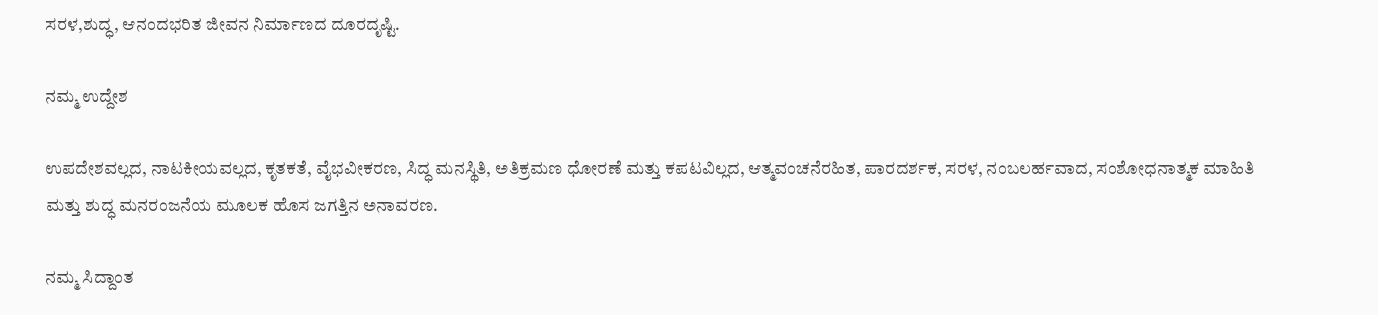ಸರಳ,ಶುದ್ಧ, ಆನಂದಭರಿತ ಜೀವನ ನಿರ್ಮಾಣದ ದೂರದೃಷ್ಟಿ.

ನಮ್ಮ ಉದ್ದೇಶ

ಉಪದೇಶವಲ್ಲದ, ನಾಟಕೀಯವಲ್ಲದ, ಕೃತಕತೆ, ವೈಭವೀಕರಣ, ಸಿದ್ಧ ಮನಸ್ಥಿತಿ, ಅತಿಕ್ರಮಣ ಧೋರಣೆ ಮತ್ತು ಕಪಟವಿಲ್ಲದ, ಆತ್ಮವಂಚನೆರಹಿತ, ಪಾರದರ್ಶಕ, ಸರಳ, ನಂಬಲರ್ಹವಾದ, ಸಂಶೋಧನಾತ್ಮಕ ಮಾಹಿತಿ ಮತ್ತು ಶುದ್ಧ ಮನರಂಜನೆಯ ಮೂಲಕ ಹೊಸ ಜಗತ್ತಿನ ಅನಾವರಣ.

ನಮ್ಮ ಸಿದ್ದಾಂತ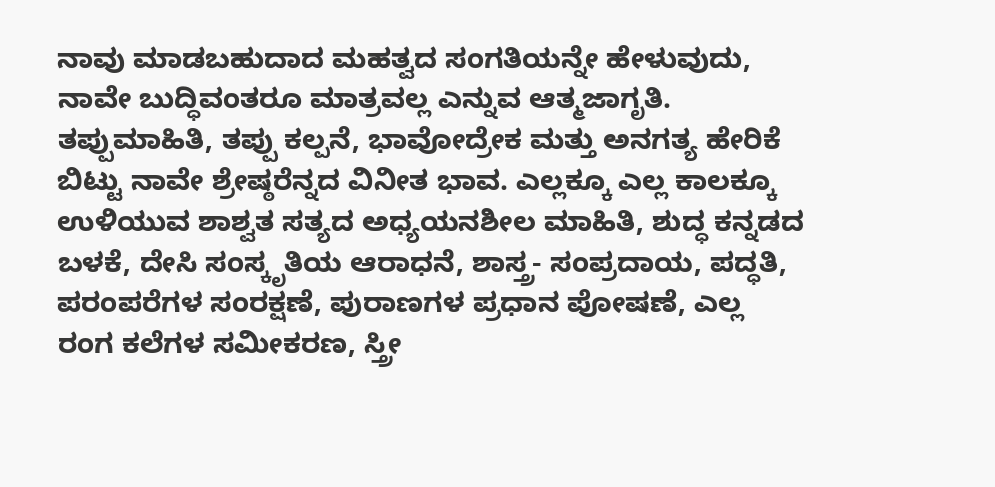ನಾವು ಮಾಡಬಹುದಾದ ಮಹತ್ವದ ಸಂಗತಿಯನ್ನೇ ಹೇಳುವುದು, ನಾವೇ ಬುದ್ಧಿವಂತರೂ ಮಾತ್ರವಲ್ಲ ಎನ್ನುವ ಆತ್ಮಜಾಗೃತಿ. ತಪ್ಪುಮಾಹಿತಿ, ತಪ್ಪು ಕಲ್ಪನೆ, ಭಾವೋದ್ರೇಕ ಮತ್ತು ಅನಗತ್ಯ ಹೇರಿಕೆ ಬಿಟ್ಟು ನಾವೇ ಶ್ರೇಷ್ಠರೆನ್ನದ ವಿನೀತ ಭಾವ. ಎಲ್ಲಕ್ಕೂ ಎಲ್ಲ ಕಾಲಕ್ಕೂ ಉಳಿಯುವ ಶಾಶ್ವತ ಸತ್ಯದ ಅಧ್ಯಯನಶೀಲ ಮಾಹಿತಿ, ಶುದ್ಧ ಕನ್ನಡದ ಬಳಕೆ, ದೇಸಿ ಸಂಸ್ಕೃತಿಯ ಆರಾಧನೆ, ಶಾಸ್ತ್ರ- ಸಂಪ್ರದಾಯ, ಪದ್ಧತಿ, ಪರಂಪರೆಗಳ ಸಂರಕ್ಷಣೆ, ಪುರಾಣಗಳ ಪ್ರಧಾನ ಪೋಷಣೆ, ಎಲ್ಲ ರಂಗ ಕಲೆಗಳ ಸಮೀಕರಣ, ಸ್ತ್ರೀ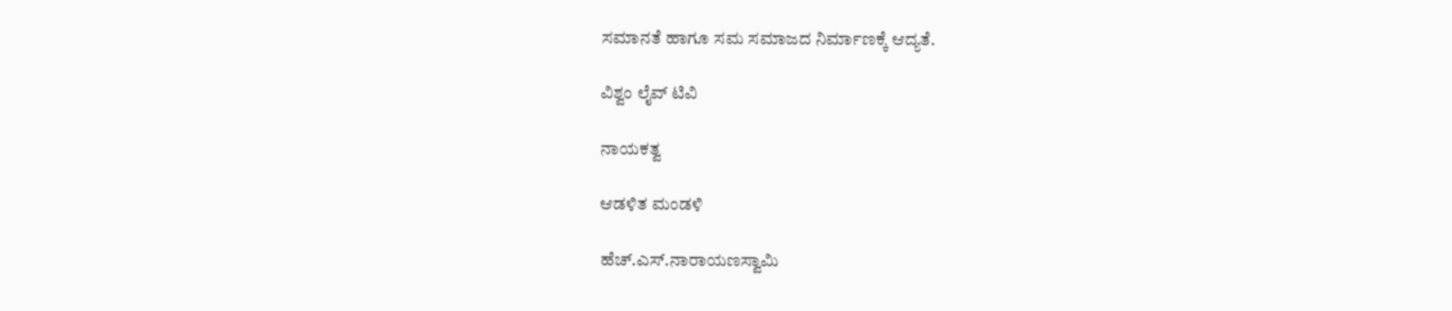ಸಮಾನತೆ ಹಾಗೂ ಸಮ ಸಮಾಜದ ನಿರ್ಮಾಣಕ್ಕೆ ಆದ್ಯತೆ.

ವಿಶ್ವಂ ಲೈವ್ ಟಿವಿ

ನಾಯಕತ್ವ

ಆಡಳಿತ ಮಂಡಳಿ

ಹೆಚ್.ಎಸ್.ನಾರಾಯಣಸ್ವಾಮಿ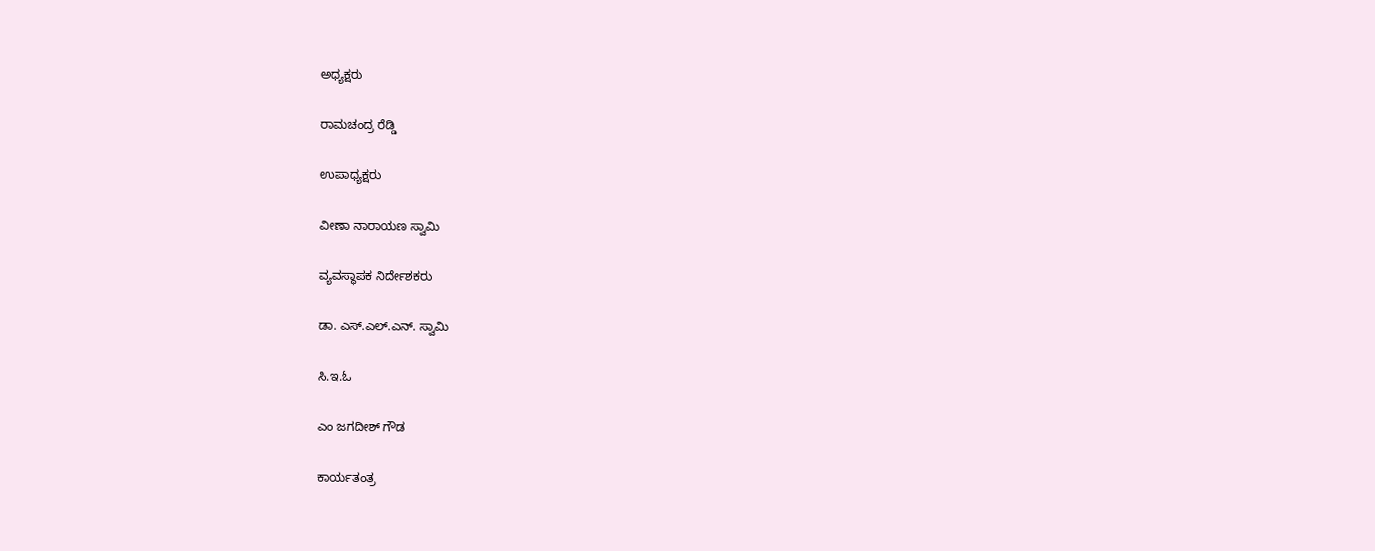ಅಧ್ಯಕ್ಷರು

ರಾಮಚಂದ್ರ ರೆಡ್ಡಿ

ಉಪಾಧ್ಯಕ್ಷರು

ವೀಣಾ ನಾರಾಯಣ ಸ್ವಾಮಿ

ವ್ಯವಸ್ಥಾಪಕ ನಿರ್ದೇಶಕರು

ಡಾ. ಎಸ್.ಎಲ್.ಎನ್. ಸ್ವಾಮಿ

ಸಿ.ಇ.ಓ

ಎಂ ಜಗದೀಶ್ ಗೌಡ

ಕಾರ್ಯತಂತ್ರ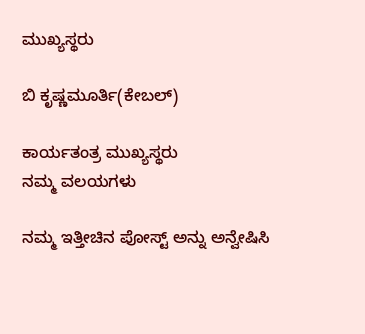ಮುಖ್ಯಸ್ಥರು

ಬಿ ಕೃಷ್ಣಮೂರ್ತಿ(ಕೇಬಲ್)

ಕಾರ್ಯತಂತ್ರ ಮುಖ್ಯಸ್ಥರು
ನಮ್ಮ ವಲಯಗಳು

ನಮ್ಮ ಇತ್ತೀಚಿನ ಪೋಸ್ಟ್ ಅನ್ನು ಅನ್ವೇಷಿಸಿ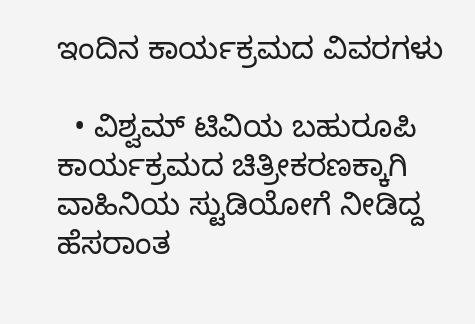ಇಂದಿನ ಕಾರ್ಯಕ್ರಮದ ವಿವರಗಳು

  • ವಿಶ್ವಮ್ ಟಿವಿಯ ಬಹುರೂಪಿ ಕಾರ್ಯಕ್ರಮದ ಚಿತ್ರೀಕರಣಕ್ಕಾಗಿ ವಾಹಿನಿಯ ಸ್ಟುಡಿಯೋಗೆ ನೀಡಿದ್ದ ಹೆಸರಾಂತ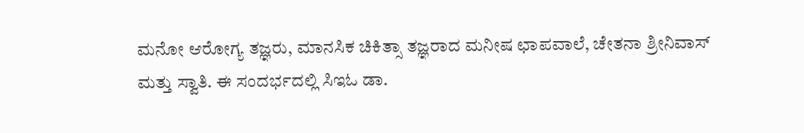ಮನೋ ಆರೋಗ್ಯ ತಜ್ಞರು, ಮಾನಸಿಕ ಚಿಕಿತ್ಸಾ ತಜ್ಞರಾದ ಮನೀಷ ಛಾಪವಾಲೆ, ಚೇತನಾ ಶ್ರೀನಿವಾಸ್ ಮತ್ತು ಸ್ವಾತಿ. ಈ ಸಂದರ್ಭದಲ್ಲಿ ಸಿಇಓ ಡಾ.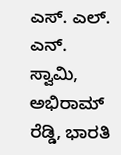ಎಸ್. ಎಲ್. ಎನ್. ಸ್ವಾಮಿ, ಅಭಿರಾಮ್ ರೆಡ್ಡಿ, ಭಾರತಿ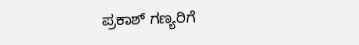ಪ್ರಕಾಶ್ ಗಣ್ಯರಿಗೆ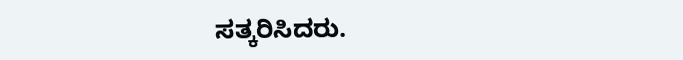ಸತ್ಕರಿಸಿದರು.